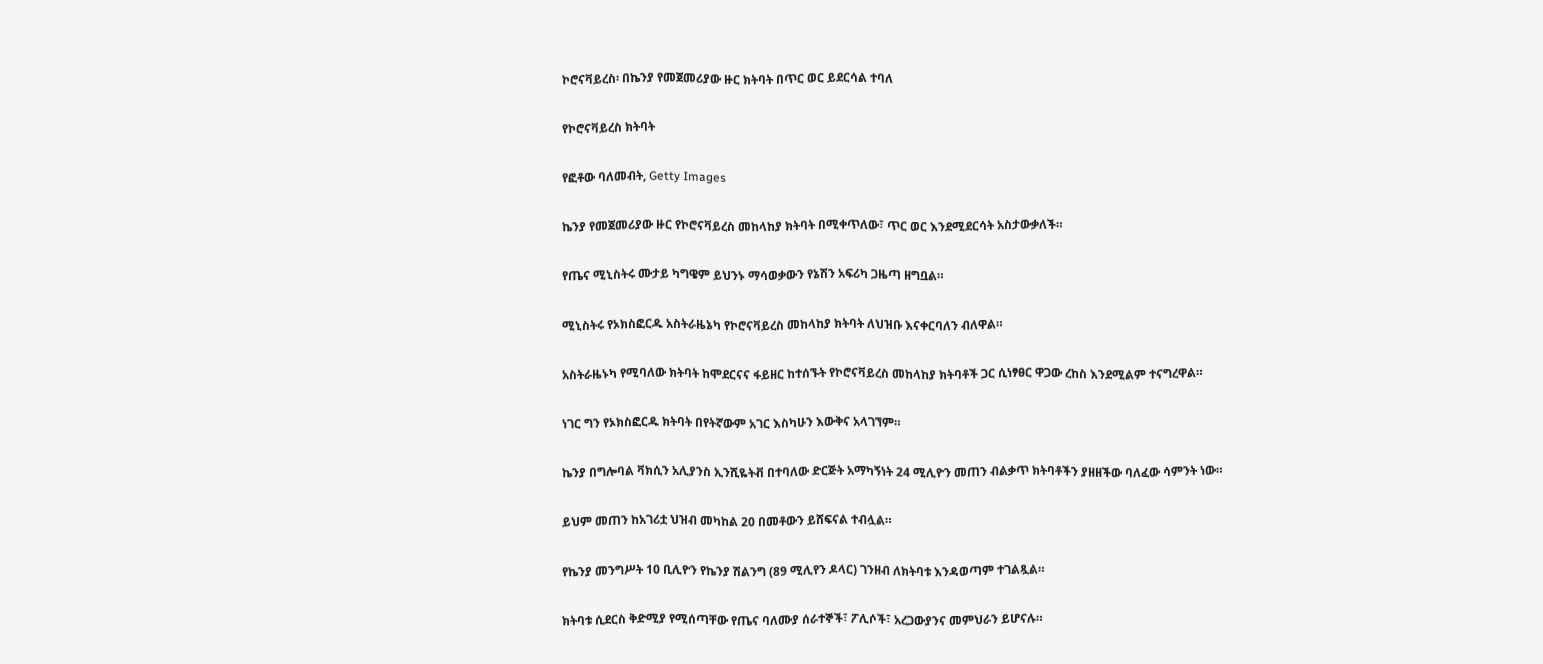ኮሮናቫይረስ፡ በኬንያ የመጀመሪያው ዙር ክትባት በጥር ወር ይደርሳል ተባለ

የኮሮናቫይረስ ክትባት

የፎቶው ባለመብት, Getty Images

ኬንያ የመጀመሪያው ዙር የኮሮናቫይረስ መከላከያ ክትባት በሚቀጥለው፣ ጥር ወር እንደሚደርሳት አስታውቃለች።

የጤና ሚኒስትሩ ሙታይ ካግዌም ይህንኑ ማሳወቃውን የኔሽን አፍሪካ ጋዜጣ ዘግቧል።

ሚኒስትሩ የኦክስፎርዱ አስትራዜኔካ የኮሮናቫይረስ መከላከያ ክትባት ለህዝቡ እናቀርባለን ብለዋል።

አስትራዜኑካ የሚባለው ክትባት ከሞደርናና ፋይዘር ከተሰኙት የኮሮናቫይረስ መከላከያ ክትባቶች ጋር ሲነፃፀር ዋጋው ረከስ እንደሚልም ተናግረዋል።

ነገር ግን የኦክስፎርዱ ክትባት በየትኛውም አገር እስካሁን እውቅና አላገኘም።

ኬንያ በግሎባል ቫክሲን አሊያንስ ኢንሺዬትቭ በተባለው ድርጅት አማካኝነት 24 ሚሊዮን መጠን ብልቃጥ ክትባቶችን ያዘዘችው ባለፈው ሳምንት ነው።

ይህም መጠን ከአገሪቷ ህዝብ መካከል 20 በመቶውን ይሸፍናል ተብሏል።

የኬንያ መንግሥት 10 ቢሊዮን የኬንያ ሽልንግ (89 ሚሊየን ዶላር) ገንዘብ ለክትባቱ እንዳወጣም ተገልጿል።

ክትባቱ ሲደርስ ቅድሚያ የሚሰጣቸው የጤና ባለሙያ ሰራተኞች፣ ፖሊሶች፣ አረጋውያንና መምህራን ይሆናሉ።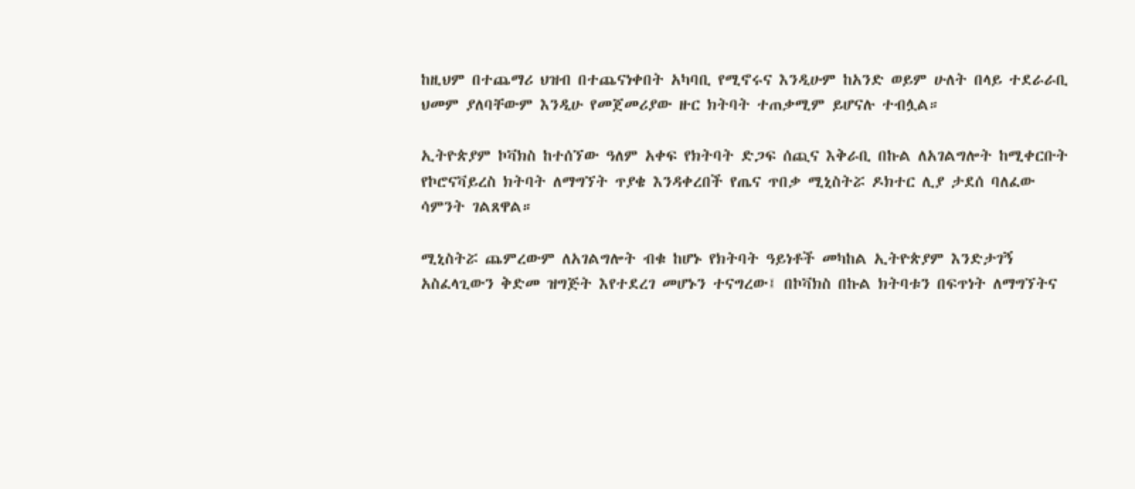ከዚህም በተጨማሪ ህዝብ በተጨናነቀበት አካባቢ የሚኖሩና እንዲሁም ከአንድ ወይም ሁለት በላይ ተደራራቢ ህመም ያለባቸውም እንዲሁ የመጀመሪያው ዙር ክትባት ተጠቃሚም ይሆናሉ ተብሏል።

ኢትዮጵያም ኮቫክስ ከተሰኘው ዓለም አቀፍ የክትባት ድጋፍ ሰጪና እቅራቢ በኩል ለአገልግሎት ከሚቀርቡት የኮሮናቫይረስ ክትባት ለማግኘት ጥያቄ እንዳቀረበች የጤና ጥበቃ ሚኒስትሯ ዶክተር ሊያ ታደሰ ባለፈው ሳምንት ገልጸዋል።

ሚኒስትሯ ጨምረውም ለአገልግሎት ብቁ ከሆኑ የክትባት ዓይነቶች መካከል ኢትዮጵያም እንድታገኝ አስፈላጊውን ቅድመ ዝግጅት እየተደረገ መሆኑን ተናግረው፤ በኮቫክስ በኩል ክትባቱን በፍጥነት ለማግኘትና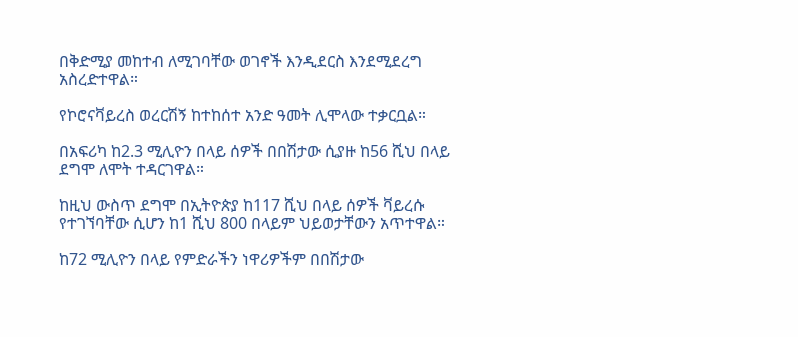በቅድሚያ መከተብ ለሚገባቸው ወገኖች እንዲደርስ እንደሚደረግ አስረድተዋል።

የኮሮናቫይረስ ወረርሽኝ ከተከሰተ አንድ ዓመት ሊሞላው ተቃርቧል።

በአፍሪካ ከ2.3 ሚሊዮን በላይ ሰዎች በበሽታው ሲያዙ ከ56 ሺህ በላይ ደግሞ ለሞት ተዳርገዋል።

ከዚህ ውስጥ ደግሞ በኢትዮጵያ ከ117 ሺህ በላይ ሰዎች ቫይረሱ የተገኘባቸው ሲሆን ከ1 ሺህ 800 በላይም ህይወታቸውን አጥተዋል።

ከ72 ሚሊዮን በላይ የምድራችን ነዋሪዎችም በበሽታው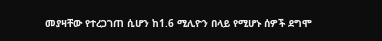መያዛቸው የተረጋገጠ ሲሆን ከ1.6 ሚሊዮን በላይ የሚሆኑ ሰዎች ደግሞ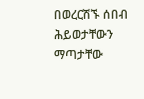በወረርሽኙ ሰበብ ሕይወታቸውን ማጣታቸው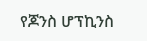የጆንስ ሆፕኪንስ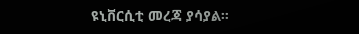ዩኒቨርሲቲ መረጃ ያሳያል።